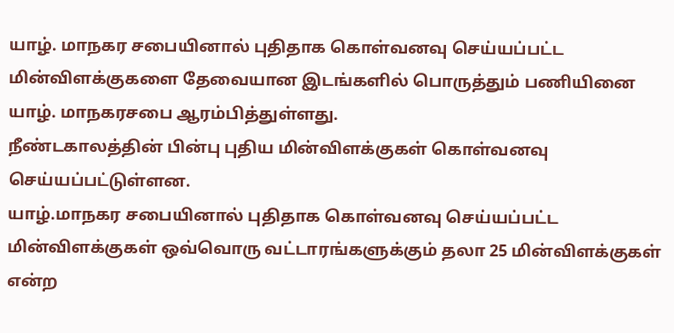யாழ். மாநகர சபையினால் புதிதாக கொள்வனவு செய்யப்பட்ட மின்விளக்குகளை தேவையான இடங்களில் பொருத்தும் பணியினை யாழ். மாநகரசபை ஆரம்பித்துள்ளது.
நீண்டகாலத்தின் பின்பு புதிய மின்விளக்குகள் கொள்வனவு செய்யப்பட்டுள்ளன.
யாழ்.மாநகர சபையினால் புதிதாக கொள்வனவு செய்யப்பட்ட மின்விளக்குகள் ஒவ்வொரு வட்டாரங்களுக்கும் தலா 25 மின்விளக்குகள் என்ற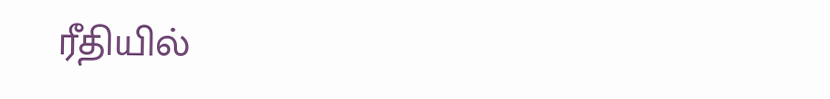ரீதியில்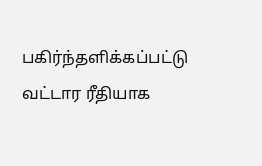பகிர்ந்தளிக்கப்பட்டு வட்டார ரீதியாக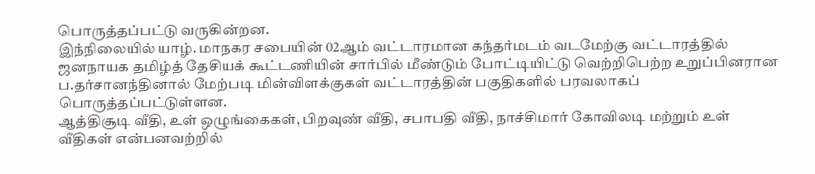பொருத்தப்பட்டு வருகின்றன.
இந்நிலையில் யாழ். மாநகர சபையின் 02ஆம் வட்டாரமான கந்தர்மடம் வடமேற்கு வட்டாரத்தில் ஜனநாயக தமிழ்த் தேசியக் கூட்டணியின் சார்பில் மீண்டும் போட்டியிட்டு வெற்றிபெற்ற உறுப்பினரான ப.தர்சானந்தினால் மேற்படி மின்விளக்குகள் வட்டாரத்தின் பகுதிகளில் பரவலாகப் பொருத்தப்பட்டுள்ளன.
ஆத்திசூடி வீதி, உள் ஒழுங்கைகள், பிறவுண் வீதி, சபாபதி வீதி, நாச்சிமார் கோவிலடி மற்றும் உள் வீதிகள் என்பனவற்றில்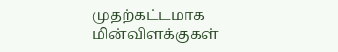முதற்கட்டமாக மின்விளக்குகள்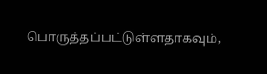பொருத்தப்பட்டுள்ளதாகவும்,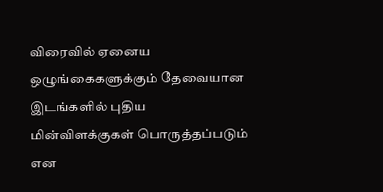விரைவில் ஏனைய ஒழுங்கைகளுக்கும் தேவையான இடங்களில் புதிய மின்விளக்குகள் பொருத்தப்படும் என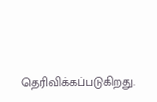தெரிவிக்கப்படுகிறது.